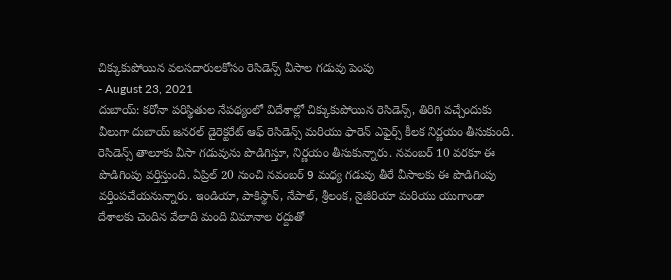చిక్కుకుపోయిన వలసదారులకోసం రెసిడెన్స్ వీసాల గడువు పెంపు
- August 23, 2021
దుబాయ్: కరోనా పరిస్థితుల నేపథ్యంలో విదేశాల్లో చిక్కుకుపోయిన రెసిడెన్స్, తిరిగి వచ్చేందుకు వీలుగా దుబాయ్ జనరల్ డైరెక్టరేట్ ఆఫ్ రెసిడెన్స్ మరియు ఫారెన్ ఎఫైర్స్ కీలక నిర్ణయం తీసుకుంది. రెసిడెన్స్ తాలూకు వీసా గడువును పొడిగిస్తూ, నిర్ణయం తీసుకున్నారు. నవంబర్ 10 వరకూ ఈ పొడిగింపు వర్తిస్తుంది. ఏప్రిల్ 20 నుంచి నవంబర్ 9 మధ్య గడువు తీరే వీసాలకు ఈ పొడిగింపు వర్తింపచేయనున్నారు. ఇండియా, పాకిస్థాన్, నేపాల్, శ్రీలంక, నైజీరియా మరియు యుగాండా దేశాలకు చెందిన వేలాది మంది విమానాల రద్దుతో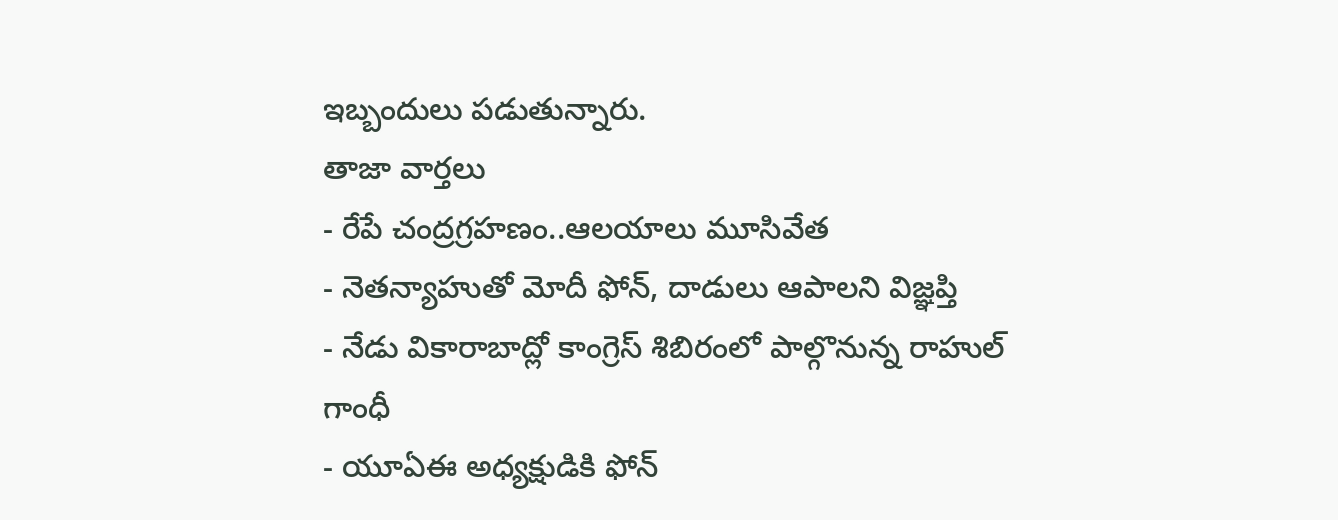ఇబ్బందులు పడుతున్నారు.
తాజా వార్తలు
- రేపే చంద్రగ్రహణం..ఆలయాలు మూసివేత
- నెతన్యాహుతో మోదీ ఫోన్, దాడులు ఆపాలని విజ్ఞప్తి
- నేడు వికారాబాద్లో కాంగ్రెస్ శిబిరంలో పాల్గొనున్న రాహుల్ గాంధీ
- యూఏఈ అధ్యక్షుడికి ఫోన్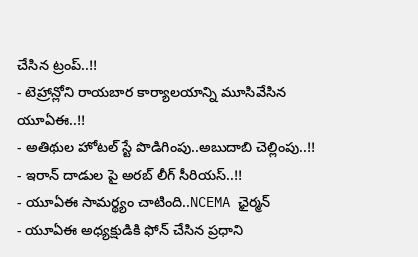చేసిన ట్రంప్..!!
- టెహ్రాన్లోని రాయబార కార్యాలయాన్ని మూసివేసిన యూఏఈ..!!
- అతిథుల హోటల్ స్టే పొడిగింపు..అబుదాబి చెల్లింపు..!!
- ఇరాన్ దాడుల పై అరబ్ లీగ్ సీరియస్..!!
- యూఏఈ సామర్థ్యం చాటింది..NCEMA ఛైర్మన్
- యూఏఈ అధ్యక్షుడికి ఫోన్ చేసిన ప్రధాని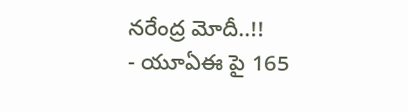నరేంద్ర మోదీ..!!
- యూఏఈ పై 165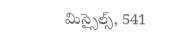మిస్సైల్స్, 541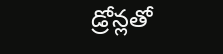డ్రోన్లతో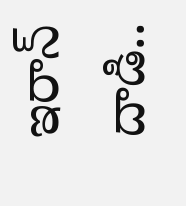ఇరాన్ దాడి..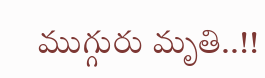ముగ్గురు మృతి..!!